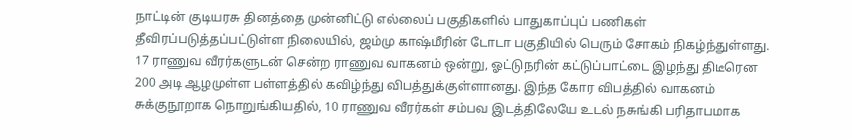நாட்டின் குடியரசு தினத்தை முன்னிட்டு எல்லைப் பகுதிகளில் பாதுகாப்புப் பணிகள் தீவிரப்படுத்தப்பட்டுள்ள நிலையில், ஜம்மு காஷ்மீரின் டோடா பகுதியில் பெரும் சோகம் நிகழ்ந்துள்ளது. 17 ராணுவ வீரர்களுடன் சென்ற ராணுவ வாகனம் ஒன்று, ஓட்டுநரின் கட்டுப்பாட்டை இழந்து திடீரென 200 அடி ஆழமுள்ள பள்ளத்தில் கவிழ்ந்து விபத்துக்குள்ளானது. இந்த கோர விபத்தில் வாகனம் சுக்குநூறாக நொறுங்கியதில், 10 ராணுவ வீரர்கள் சம்பவ இடத்திலேயே உடல் நசுங்கி பரிதாபமாக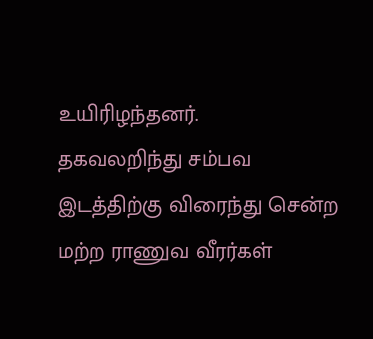உயிரிழந்தனர்.
தகவலறிந்து சம்பவ இடத்திற்கு விரைந்து சென்ற மற்ற ராணுவ வீரர்கள்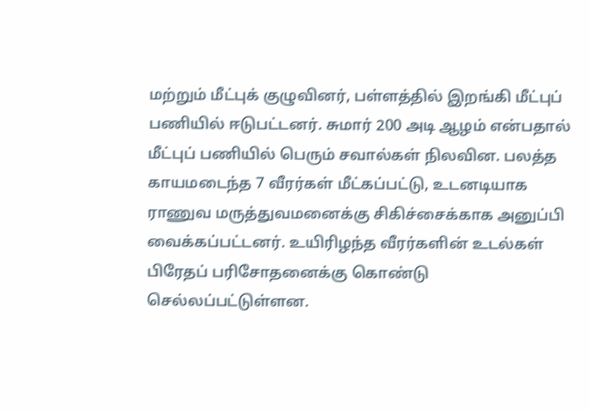மற்றும் மீட்புக் குழுவினர், பள்ளத்தில் இறங்கி மீட்புப் பணியில் ஈடுபட்டனர். சுமார் 200 அடி ஆழம் என்பதால் மீட்புப் பணியில் பெரும் சவால்கள் நிலவின. பலத்த காயமடைந்த 7 வீரர்கள் மீட்கப்பட்டு, உடனடியாக ராணுவ மருத்துவமனைக்கு சிகிச்சைக்காக அனுப்பி வைக்கப்பட்டனர். உயிரிழந்த வீரர்களின் உடல்கள் பிரேதப் பரிசோதனைக்கு கொண்டு செல்லப்பட்டுள்ளன.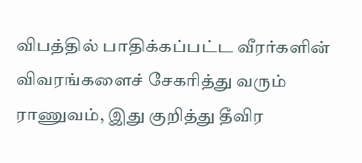விபத்தில் பாதிக்கப்பட்ட வீரர்களின் விவரங்களைச் சேகரித்து வரும் ராணுவம், இது குறித்து தீவிர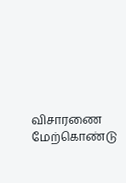விசாரணை மேற்கொண்டு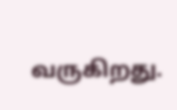வருகிறது.